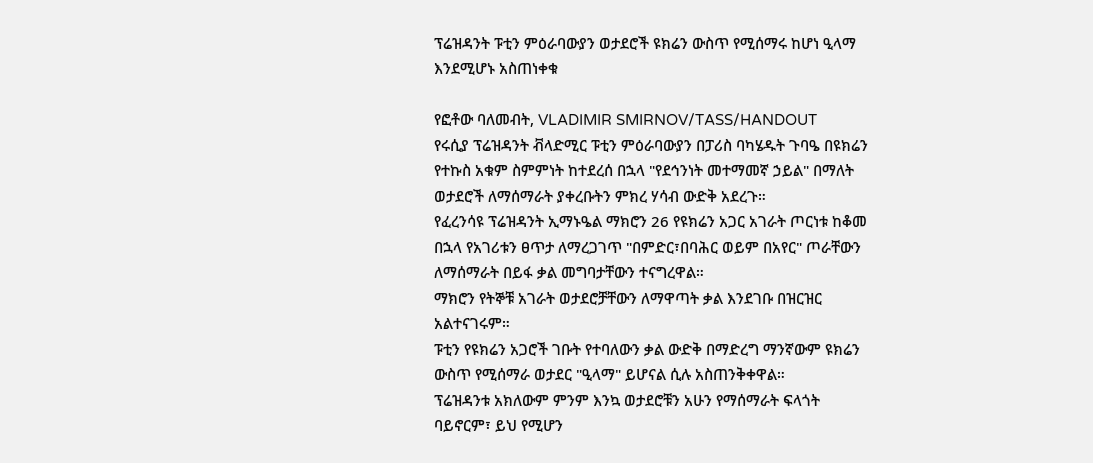ፕሬዝዳንት ፑቲን ምዕራባውያን ወታደሮች ዩክሬን ውስጥ የሚሰማሩ ከሆነ ዒላማ እንደሚሆኑ አስጠነቀቁ

የፎቶው ባለመብት, VLADIMIR SMIRNOV/TASS/HANDOUT
የሩሲያ ፕሬዝዳንት ቭላድሚር ፑቲን ምዕራባውያን በፓሪስ ባካሄዱት ጉባዔ በዩክሬን የተኩስ አቁም ስምምነት ከተደረሰ በኋላ "የደኅንነት መተማመኛ ኃይል" በማለት ወታደሮች ለማሰማራት ያቀረቡትን ምክረ ሃሳብ ውድቅ አደረጉ።
የፈረንሳዩ ፕሬዝዳንት ኢማኑዔል ማክሮን 26 የዩክሬን አጋር አገራት ጦርነቱ ከቆመ በኋላ የአገሪቱን ፀጥታ ለማረጋገጥ "በምድር፣በባሕር ወይም በአየር" ጦራቸውን ለማሰማራት በይፋ ቃል መግባታቸውን ተናግረዋል።
ማክሮን የትኞቹ አገራት ወታደሮቻቸውን ለማዋጣት ቃል እንደገቡ በዝርዝር አልተናገሩም።
ፑቲን የዩክሬን አጋሮች ገቡት የተባለውን ቃል ውድቅ በማድረግ ማንኛውም ዩክሬን ውስጥ የሚሰማራ ወታደር "ዒላማ" ይሆናል ሲሉ አስጠንቅቀዋል።
ፕሬዝዳንቱ አክለውም ምንም እንኳ ወታደሮቹን አሁን የማሰማራት ፍላጎት ባይኖርም፣ ይህ የሚሆን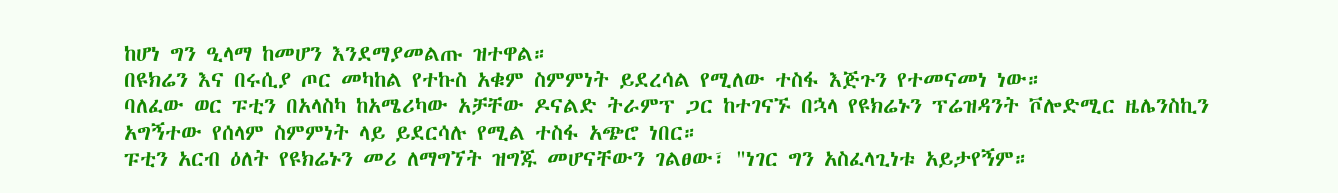ከሆነ ግን ዒላማ ከመሆን እንደማያመልጡ ዝተዋል።
በዩክሬን እና በሩሲያ ጦር መካከል የተኩስ አቁም ስምምነት ይደረሳል የሚለው ተስፋ እጅጉን የተመናመነ ነው።
ባለፈው ወር ፑቲን በአላስካ ከአሜሪካው አቻቸው ዶናልድ ትራምፕ ጋር ከተገናኙ በኋላ የዩክሬኑን ፕሬዝዳንት ቮሎድሚር ዜሌንስኪን አግኝተው የሰላም ስምምነት ላይ ይደርሳሉ የሚል ተስፋ አጭሮ ነበር።
ፑቲን አርብ ዕለት የዩክሬኑን መሪ ለማግኘት ዝግጁ መሆናቸውን ገልፀው፣ "ነገር ግን አስፈላጊነቱ አይታየኝም።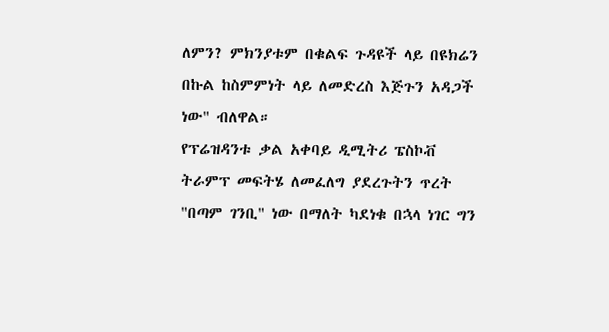ለምን? ምክንያቱም በቁልፍ ጉዳዩች ላይ በዩክሬን በኩል ከስምምነት ላይ ለመድረስ እጅጉን አዳጋች ነው" ብለዋል።
የፕሬዝዳንቱ ቃል አቀባይ ዲሚትሪ ፔስኮቭ ትራምፕ መፍትሄ ለመፈለግ ያደረጉትን ጥረት "በጣም ገንቢ" ነው በማለት ካደነቁ በኋላ ነገር ግን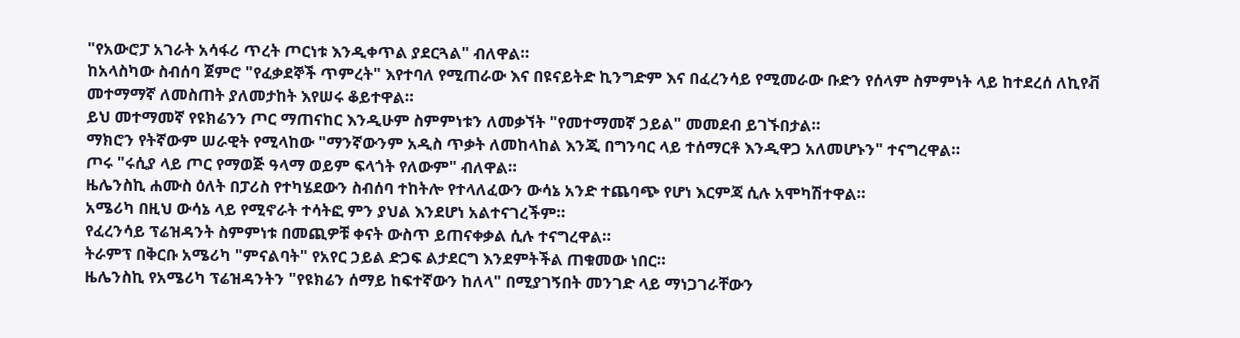"የአውሮፓ አገራት አሳፋሪ ጥረት ጦርነቱ እንዲቀጥል ያደርጓል" ብለዋል።
ከአላስካው ስብሰባ ጀምሮ "የፈቃደኞች ጥምረት" እየተባለ የሚጠራው እና በዩናይትድ ኪንግድም እና በፈረንሳይ የሚመራው ቡድን የሰላም ስምምነት ላይ ከተደረሰ ለኪየቭ መተማማኛ ለመስጠት ያለመታከት እየሠሩ ቆይተዋል።
ይህ መተማመኛ የዩክሬንን ጦር ማጠናከር እንዲሁም ስምምነቱን ለመቃኘት "የመተማመኛ ኃይል" መመደብ ይገኙበታል።
ማክሮን የትኛውም ሠራዊት የሚላከው "ማንኛውንም አዲስ ጥቃት ለመከላከል እንጂ በግንባር ላይ ተሰማርቶ እንዲዋጋ አለመሆኑን" ተናግረዋል።
ጦሩ "ሩሲያ ላይ ጦር የማወጅ ዓላማ ወይም ፍላጎት የለውም" ብለዋል።
ዜሌንስኪ ሐሙስ ዕለት በፓሪስ የተካሄደውን ስብሰባ ተከትሎ የተላለፈውን ውሳኔ አንድ ተጨባጭ የሆነ እርምጃ ሲሉ አሞካሽተዋል።
አሜሪካ በዚህ ውሳኔ ላይ የሚኖራት ተሳትፎ ምን ያህል እንደሆነ አልተናገረችም።
የፈረንሳይ ፕሬዝዳንት ስምምነቱ በመጪዎቹ ቀናት ውስጥ ይጠናቀቃል ሲሉ ተናግረዋል።
ትራምፕ በቅርቡ አሜሪካ "ምናልባት" የአየር ኃይል ድጋፍ ልታደርግ እንደምትችል ጠቁመው ነበር።
ዜሌንስኪ የአሜሪካ ፕሬዝዳንትን "የዩክሬን ሰማይ ከፍተኛውን ከለላ" በሚያገኝበት መንገድ ላይ ማነጋገራቸውን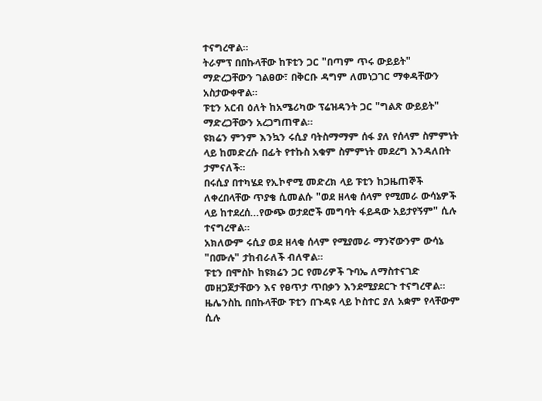ተናግረዋል።
ትራምፕ በበኩላቸው ከፑቲን ጋር "በጣም ጥሩ ውይይት" ማድረጋቸውን ገልፀው፣ በቅርቡ ዳግም ለመነጋገር ማቀዳቸውን አስታውቀዋል።
ፑቲን አርብ ዕለት ከአሜሪካው ፕሬዝዳንት ጋር "ግልጽ ውይይት" ማድረጋቸውን አረጋግጠዋል።
ዩክሬን ምንም እንኳን ሩሲያ ባትስማማም ሰፋ ያለ የሰላም ስምምነት ላይ ከመድረሱ በፊት የተኩስ አቁም ስምምነት መደረግ እንዳለበት ታምናለች።
በሩሲያ በተካሄደ የኢኮኖሚ መድረክ ላይ ፑቲን ከጋዜጠኞች ለቀረበላቸው ጥያቄ ሲመልሱ "ወደ ዘላቂ ሰላም የሚመራ ውሳኔዎች ላይ ከተደረሰ...የውጭ ወታደሮች መግባት ፋይዳው አይታየኝም" ሲሉ ተናግረዋል።
አክለውም ሩሲያ ወደ ዘላቂ ሰላም የሚያመራ ማንኛውንም ውሳኔ "በሙሉ" ታከብራለች ብለዋል።
ፑቲን በሞስኮ ከዩክሬን ጋር የመሪዎች ጉባኤ ለማስተናገድ መዘጋጀታቸውን እና የፀጥታ ጥበቃን እንደሚያደርጉ ተናግረዋል።
ዜሌንስኪ በበኩላቸው ፑቲን በጉዳዩ ላይ ኮስተር ያለ አቋም የላቸውም ሲሉ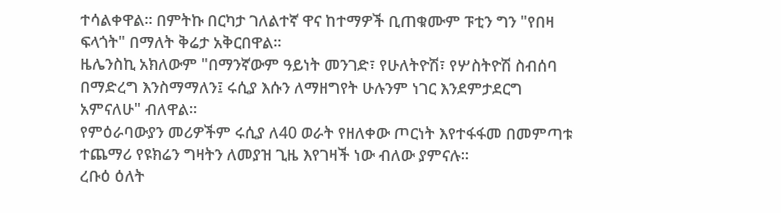ተሳልቀዋል። በምትኩ በርካታ ገለልተኛ ዋና ከተማዎች ቢጠቁሙም ፑቲን ግን "የበዛ ፍላጎት" በማለት ቅሬታ አቅርበዋል።
ዜሌንስኪ አክለውም "በማንኛውም ዓይነት መንገድ፣ የሁለትዮሽ፣ የሦስትዮሽ ስብሰባ በማድረግ እንስማማለን፤ ሩሲያ እሱን ለማዘግየት ሁሉንም ነገር እንደምታደርግ አምናለሁ" ብለዋል።
የምዕራባውያን መሪዎችም ሩሲያ ለ40 ወራት የዘለቀው ጦርነት እየተፋፋመ በመምጣቱ ተጨማሪ የዩክሬን ግዛትን ለመያዝ ጊዜ እየገዛች ነው ብለው ያምናሉ።
ረቡዕ ዕለት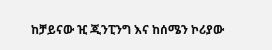ከቻይናው ዢ ጂንፒንግ እና ከሰሜን ኮሪያው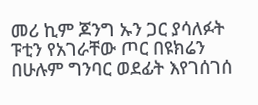መሪ ኪም ጆንግ ኡን ጋር ያሳለፉት ፑቲን የአገራቸው ጦር በዩክሬን በሁሉም ግንባር ወደፊት እየገሰገሰ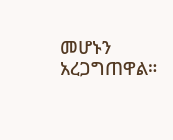መሆኑን አረጋግጠዋል።